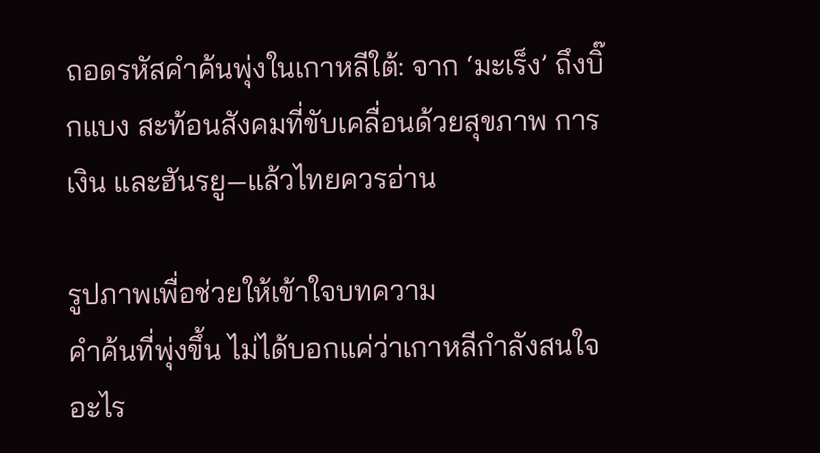ถอดรหัสคำค้นพุ่งในเกาหลีใต้: จาก ‘มะเร็ง’ ถึงบิ๊กแบง สะท้อนสังคมที่ขับเคลื่อนด้วยสุขภาพ การเงิน และฮันรยู—แล้วไทยควรอ่าน

รูปภาพเพื่อช่วยให้เข้าใจบทความ
คำค้นที่พุ่งขึ้น ไม่ได้บอกแค่ว่าเกาหลีกำลังสนใจอะไร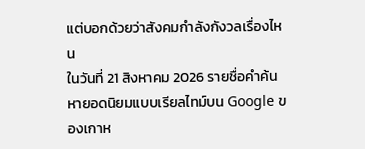แต่บอกด้วยว่าสังคมกำลังกังวลเรื่องไหน
ในวันที่ 21 สิงหาคม 2026 รายชื่อคำค้นหายอดนิยมแบบเรียลไทม์บน Google ของเกาห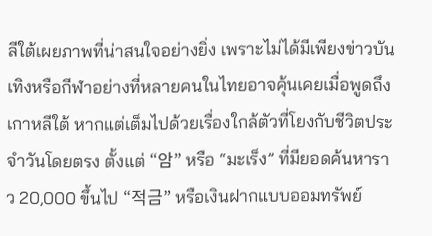ลีใต้เผยภาพที่น่าสนใจอย่างยิ่ง เพราะไม่ได้มีเพียงข่าวบันเทิงหรือกีฬาอย่างที่หลายคนในไทยอาจคุ้นเคยเมื่อพูดถึงเกาหลีใต้ หากแต่เต็มไปด้วยเรื่องใกล้ตัวที่โยงกับชีวิตประจำวันโดยตรง ตั้งแต่ “암” หรือ “มะเร็ง” ที่มียอดค้นหาราว 20,000 ขึ้นไป “적금” หรือเงินฝากแบบออมทรัพย์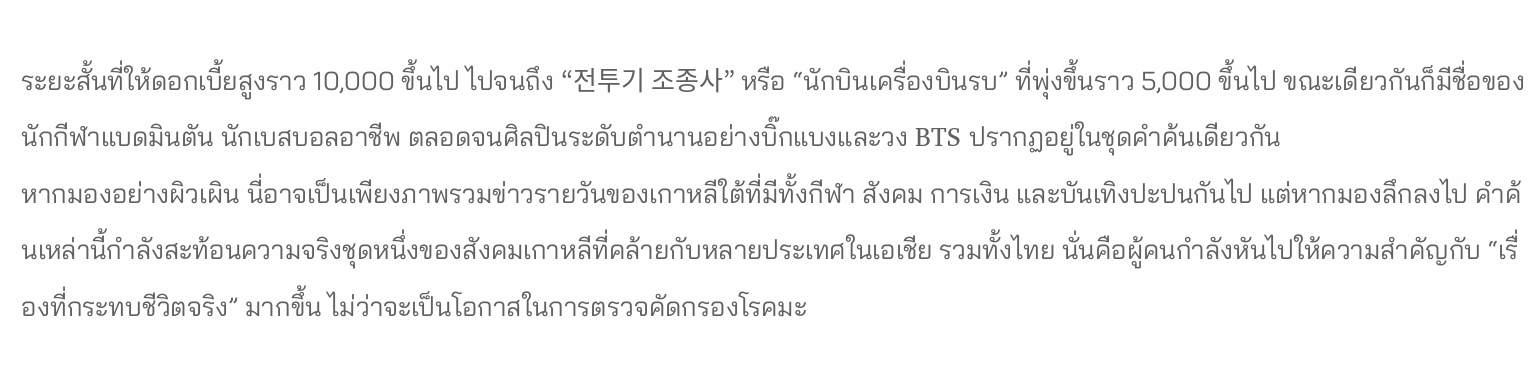ระยะสั้นที่ให้ดอกเบี้ยสูงราว 10,000 ขึ้นไป ไปจนถึง “전투기 조종사” หรือ “นักบินเครื่องบินรบ” ที่พุ่งขึ้นราว 5,000 ขึ้นไป ขณะเดียวกันก็มีชื่อของนักกีฬาแบดมินตัน นักเบสบอลอาชีพ ตลอดจนศิลปินระดับตำนานอย่างบิ๊กแบงและวง BTS ปรากฏอยู่ในชุดคำค้นเดียวกัน
หากมองอย่างผิวเผิน นี่อาจเป็นเพียงภาพรวมข่าวรายวันของเกาหลีใต้ที่มีทั้งกีฬา สังคม การเงิน และบันเทิงปะปนกันไป แต่หากมองลึกลงไป คำค้นเหล่านี้กำลังสะท้อนความจริงชุดหนึ่งของสังคมเกาหลีที่คล้ายกับหลายประเทศในเอเชีย รวมทั้งไทย นั่นคือผู้คนกำลังหันไปให้ความสำคัญกับ “เรื่องที่กระทบชีวิตจริง” มากขึ้น ไม่ว่าจะเป็นโอกาสในการตรวจคัดกรองโรคมะ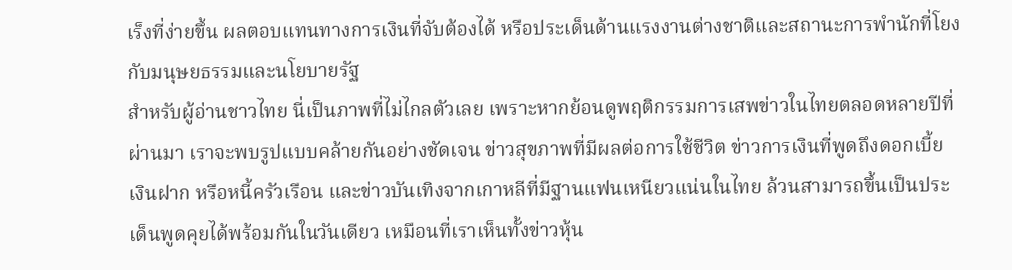เร็งที่ง่ายขึ้น ผลตอบแทนทางการเงินที่จับต้องได้ หรือประเด็นด้านแรงงานต่างชาติและสถานะการพำนักที่โยงกับมนุษยธรรมและนโยบายรัฐ
สำหรับผู้อ่านชาวไทย นี่เป็นภาพที่ไม่ไกลตัวเลย เพราะหากย้อนดูพฤติกรรมการเสพข่าวในไทยตลอดหลายปีที่ผ่านมา เราจะพบรูปแบบคล้ายกันอย่างชัดเจน ข่าวสุขภาพที่มีผลต่อการใช้ชีวิต ข่าวการเงินที่พูดถึงดอกเบี้ย เงินฝาก หรือหนี้ครัวเรือน และข่าวบันเทิงจากเกาหลีที่มีฐานแฟนเหนียวแน่นในไทย ล้วนสามารถขึ้นเป็นประเด็นพูดคุยได้พร้อมกันในวันเดียว เหมือนที่เราเห็นทั้งข่าวหุ้น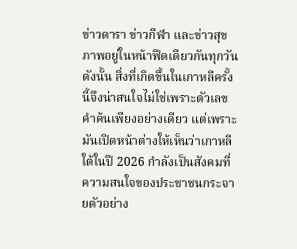ข่าวดารา ข่าวกีฬา และข่าวสุขภาพอยู่ในหน้าฟีดเดียวกันทุกวัน
ดังนั้น สิ่งที่เกิดขึ้นในเกาหลีครั้งนี้จึงน่าสนใจไม่ใช่เพราะตัวเลขคำค้นเพียงอย่างเดียว แต่เพราะมันเปิดหน้าต่างให้เห็นว่าเกาหลีใต้ในปี 2026 กำลังเป็นสังคมที่ความสนใจของประชาชนกระจายตัวอย่าง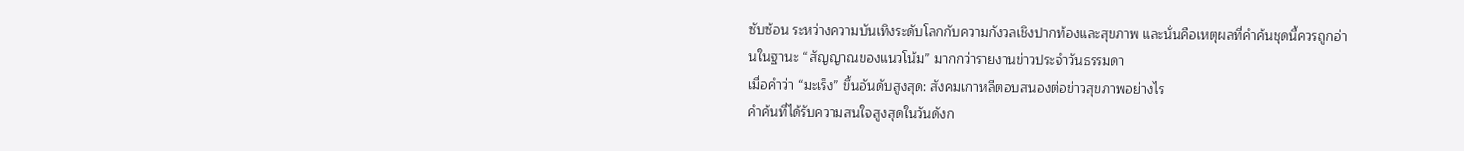ซับซ้อน ระหว่างความบันเทิงระดับโลกกับความกังวลเชิงปากท้องและสุขภาพ และนั่นคือเหตุผลที่คำค้นชุดนี้ควรถูกอ่านในฐานะ “สัญญาณของแนวโน้ม” มากกว่ารายงานข่าวประจำวันธรรมดา
เมื่อคำว่า “มะเร็ง” ขึ้นอันดับสูงสุด: สังคมเกาหลีตอบสนองต่อข่าวสุขภาพอย่างไร
คำค้นที่ได้รับความสนใจสูงสุดในวันดังก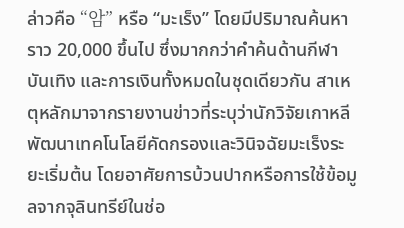ล่าวคือ “암” หรือ “มะเร็ง” โดยมีปริมาณค้นหาราว 20,000 ขึ้นไป ซึ่งมากกว่าคำค้นด้านกีฬา บันเทิง และการเงินทั้งหมดในชุดเดียวกัน สาเหตุหลักมาจากรายงานข่าวที่ระบุว่านักวิจัยเกาหลีพัฒนาเทคโนโลยีคัดกรองและวินิจฉัยมะเร็งระยะเริ่มต้น โดยอาศัยการบ้วนปากหรือการใช้ข้อมูลจากจุลินทรีย์ในช่อ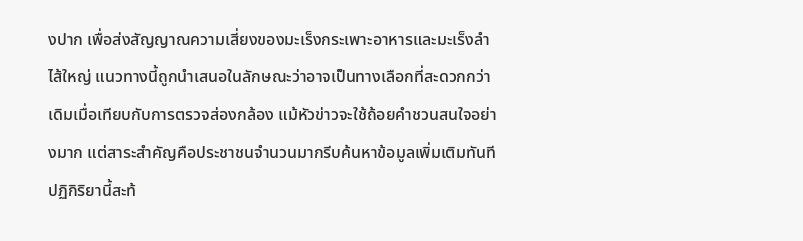งปาก เพื่อส่งสัญญาณความเสี่ยงของมะเร็งกระเพาะอาหารและมะเร็งลำไส้ใหญ่ แนวทางนี้ถูกนำเสนอในลักษณะว่าอาจเป็นทางเลือกที่สะดวกกว่าเดิมเมื่อเทียบกับการตรวจส่องกล้อง แม้หัวข่าวจะใช้ถ้อยคำชวนสนใจอย่างมาก แต่สาระสำคัญคือประชาชนจำนวนมากรีบค้นหาข้อมูลเพิ่มเติมทันที
ปฏิกิริยานี้สะท้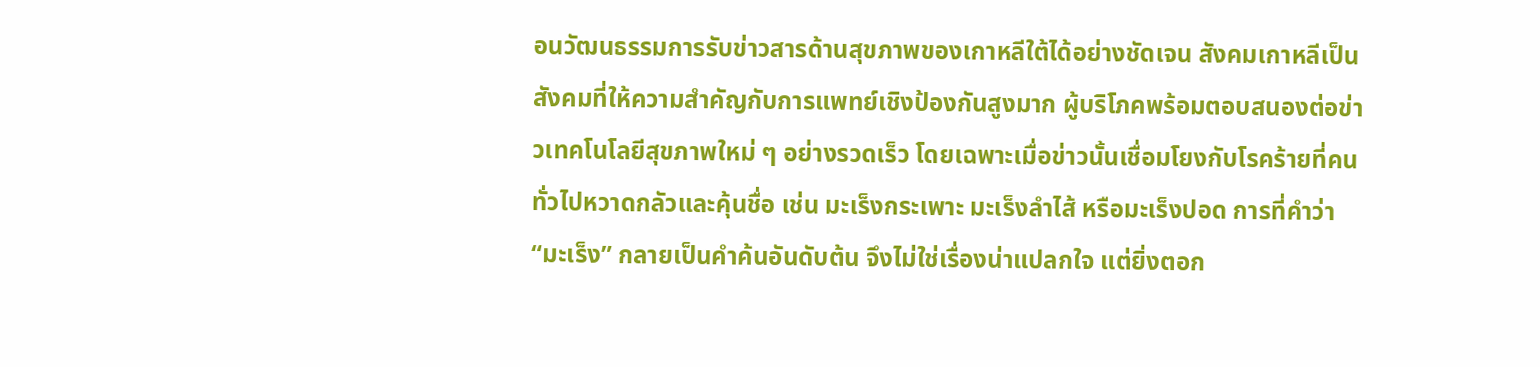อนวัฒนธรรมการรับข่าวสารด้านสุขภาพของเกาหลีใต้ได้อย่างชัดเจน สังคมเกาหลีเป็นสังคมที่ให้ความสำคัญกับการแพทย์เชิงป้องกันสูงมาก ผู้บริโภคพร้อมตอบสนองต่อข่าวเทคโนโลยีสุขภาพใหม่ ๆ อย่างรวดเร็ว โดยเฉพาะเมื่อข่าวนั้นเชื่อมโยงกับโรคร้ายที่คนทั่วไปหวาดกลัวและคุ้นชื่อ เช่น มะเร็งกระเพาะ มะเร็งลำไส้ หรือมะเร็งปอด การที่คำว่า “มะเร็ง” กลายเป็นคำค้นอันดับต้น จึงไม่ใช่เรื่องน่าแปลกใจ แต่ยิ่งตอก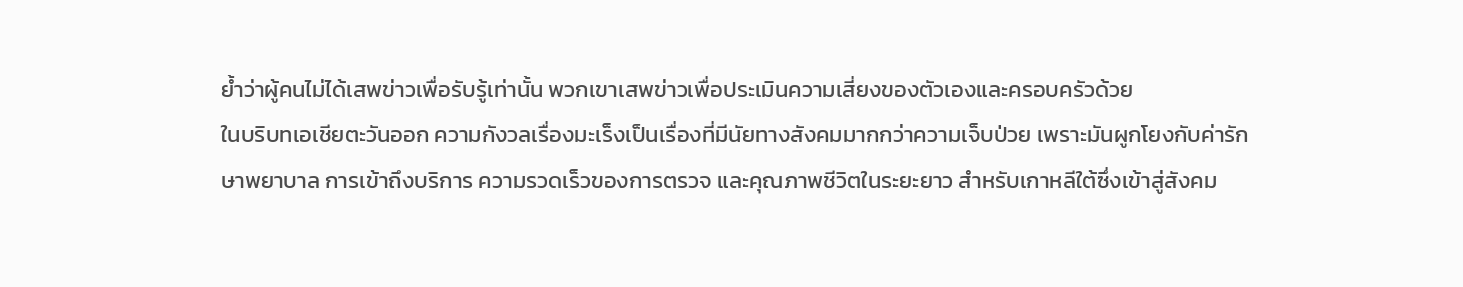ย้ำว่าผู้คนไม่ได้เสพข่าวเพื่อรับรู้เท่านั้น พวกเขาเสพข่าวเพื่อประเมินความเสี่ยงของตัวเองและครอบครัวด้วย
ในบริบทเอเชียตะวันออก ความกังวลเรื่องมะเร็งเป็นเรื่องที่มีนัยทางสังคมมากกว่าความเจ็บป่วย เพราะมันผูกโยงกับค่ารักษาพยาบาล การเข้าถึงบริการ ความรวดเร็วของการตรวจ และคุณภาพชีวิตในระยะยาว สำหรับเกาหลีใต้ซึ่งเข้าสู่สังคม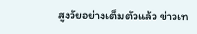สูงวัยอย่างเต็มตัวแล้ว ข่าวเท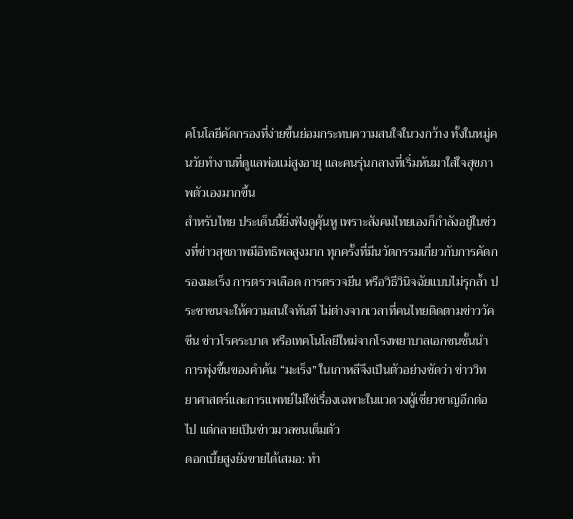คโนโลยีคัดกรองที่ง่ายขึ้นย่อมกระทบความสนใจในวงกว้าง ทั้งในหมู่คนวัยทำงานที่ดูแลพ่อแม่สูงอายุ และคนรุ่นกลางที่เริ่มหันมาใส่ใจสุขภาพตัวเองมากขึ้น
สำหรับไทย ประเด็นนี้ยิ่งฟังดูคุ้นหู เพราะสังคมไทยเองก็กำลังอยู่ในช่วงที่ข่าวสุขภาพมีอิทธิพลสูงมาก ทุกครั้งที่มีนวัตกรรมเกี่ยวกับการคัดกรองมะเร็ง การตรวจเลือด การตรวจยีน หรือวิธีวินิจฉัยแบบไม่รุกล้ำ ประชาชนจะให้ความสนใจทันที ไม่ต่างจากเวลาที่คนไทยติดตามข่าววัคซีน ข่าวโรคระบาด หรือเทคโนโลยีใหม่จากโรงพยาบาลเอกชนชั้นนำ การพุ่งขึ้นของคำค้น “มะเร็ง” ในเกาหลีจึงเป็นตัวอย่างชัดว่า ข่าววิทยาศาสตร์และการแพทย์ไม่ใช่เรื่องเฉพาะในแวดวงผู้เชี่ยวชาญอีกต่อไป แต่กลายเป็นข่าวมวลชนเต็มตัว
ดอกเบี้ยสูงยังขายได้เสมอ: ทำ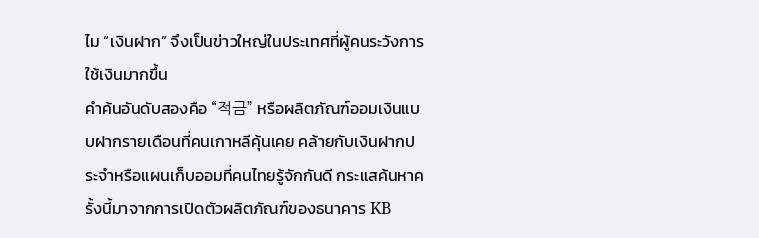ไม “เงินฝาก” จึงเป็นข่าวใหญ่ในประเทศที่ผู้คนระวังการใช้เงินมากขึ้น
คำค้นอันดับสองคือ “적금” หรือผลิตภัณฑ์ออมเงินแบบฝากรายเดือนที่คนเกาหลีคุ้นเคย คล้ายกับเงินฝากประจำหรือแผนเก็บออมที่คนไทยรู้จักกันดี กระแสค้นหาครั้งนี้มาจากการเปิดตัวผลิตภัณฑ์ของธนาคาร KB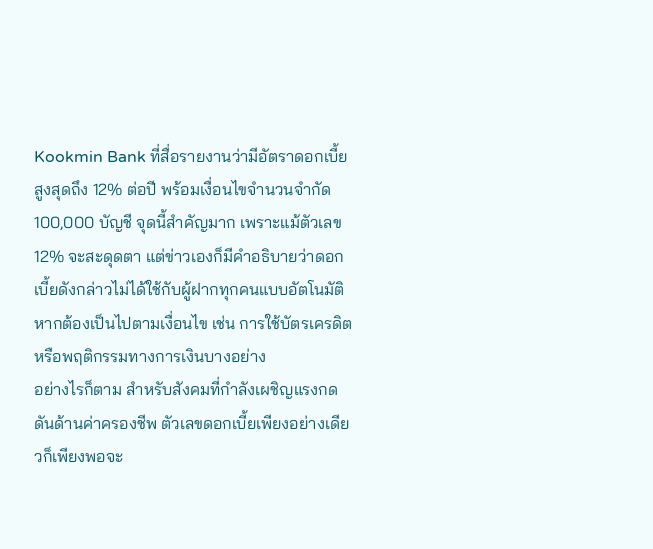Kookmin Bank ที่สื่อรายงานว่ามีอัตราดอกเบี้ยสูงสุดถึง 12% ต่อปี พร้อมเงื่อนไขจำนวนจำกัด 100,000 บัญชี จุดนี้สำคัญมาก เพราะแม้ตัวเลข 12% จะสะดุดตา แต่ข่าวเองก็มีคำอธิบายว่าดอกเบี้ยดังกล่าวไม่ได้ใช้กับผู้ฝากทุกคนแบบอัตโนมัติ หากต้องเป็นไปตามเงื่อนไข เช่น การใช้บัตรเครดิตหรือพฤติกรรมทางการเงินบางอย่าง
อย่างไรก็ตาม สำหรับสังคมที่กำลังเผชิญแรงกดดันด้านค่าครองชีพ ตัวเลขดอกเบี้ยเพียงอย่างเดียวก็เพียงพอจะ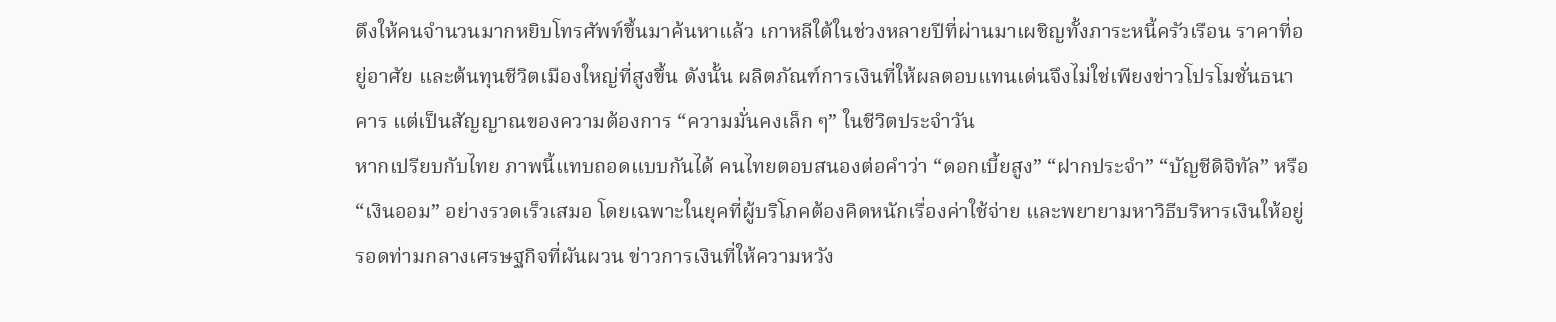ดึงให้คนจำนวนมากหยิบโทรศัพท์ขึ้นมาค้นหาแล้ว เกาหลีใต้ในช่วงหลายปีที่ผ่านมาเผชิญทั้งภาระหนี้ครัวเรือน ราคาที่อยู่อาศัย และต้นทุนชีวิตเมืองใหญ่ที่สูงขึ้น ดังนั้น ผลิตภัณฑ์การเงินที่ให้ผลตอบแทนเด่นจึงไม่ใช่เพียงข่าวโปรโมชั่นธนาคาร แต่เป็นสัญญาณของความต้องการ “ความมั่นคงเล็ก ๆ” ในชีวิตประจำวัน
หากเปรียบกับไทย ภาพนี้แทบถอดแบบกันได้ คนไทยตอบสนองต่อคำว่า “ดอกเบี้ยสูง” “ฝากประจำ” “บัญชีดิจิทัล” หรือ “เงินออม” อย่างรวดเร็วเสมอ โดยเฉพาะในยุคที่ผู้บริโภคต้องคิดหนักเรื่องค่าใช้จ่าย และพยายามหาวิธีบริหารเงินให้อยู่รอดท่ามกลางเศรษฐกิจที่ผันผวน ข่าวการเงินที่ให้ความหวัง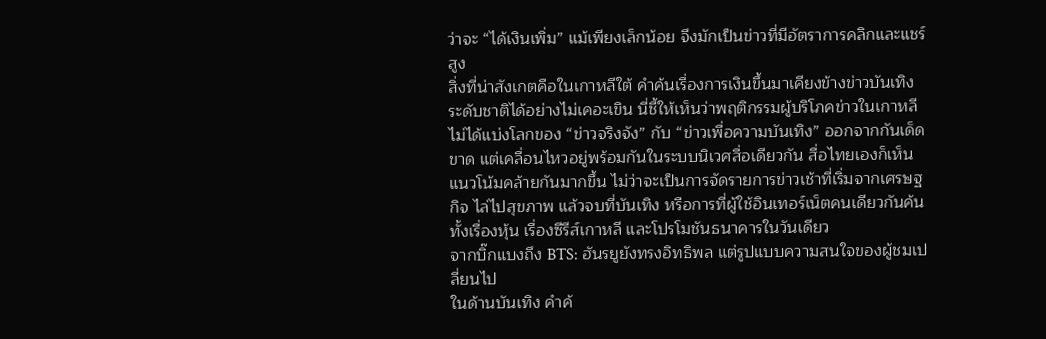ว่าจะ “ได้เงินเพิ่ม” แม้เพียงเล็กน้อย จึงมักเป็นข่าวที่มีอัตราการคลิกและแชร์สูง
สิ่งที่น่าสังเกตคือในเกาหลีใต้ คำค้นเรื่องการเงินขึ้นมาเคียงข้างข่าวบันเทิงระดับชาติได้อย่างไม่เคอะเขิน นี่ชี้ให้เห็นว่าพฤติกรรมผู้บริโภคข่าวในเกาหลีไม่ได้แบ่งโลกของ “ข่าวจริงจัง” กับ “ข่าวเพื่อความบันเทิง” ออกจากกันเด็ดขาด แต่เคลื่อนไหวอยู่พร้อมกันในระบบนิเวศสื่อเดียวกัน สื่อไทยเองก็เห็นแนวโน้มคล้ายกันมากขึ้น ไม่ว่าจะเป็นการจัดรายการข่าวเช้าที่เริ่มจากเศรษฐกิจ ไล่ไปสุขภาพ แล้วจบที่บันเทิง หรือการที่ผู้ใช้อินเทอร์เน็ตคนเดียวกันค้นทั้งเรื่องหุ้น เรื่องซีรีส์เกาหลี และโปรโมชันธนาคารในวันเดียว
จากบิ๊กแบงถึง BTS: ฮันรยูยังทรงอิทธิพล แต่รูปแบบความสนใจของผู้ชมเปลี่ยนไป
ในด้านบันเทิง คำค้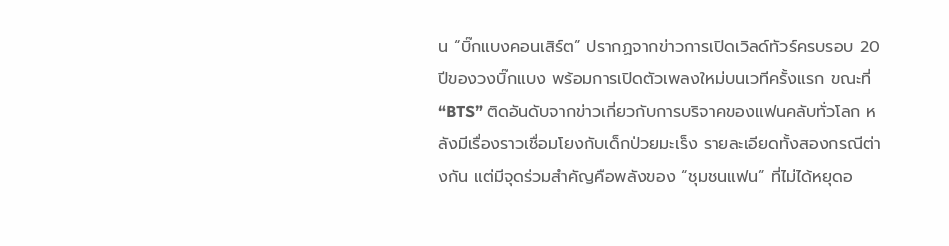น “บิ๊กแบงคอนเสิร์ต” ปรากฏจากข่าวการเปิดเวิลด์ทัวร์ครบรอบ 20 ปีของวงบิ๊กแบง พร้อมการเปิดตัวเพลงใหม่บนเวทีครั้งแรก ขณะที่ “BTS” ติดอันดับจากข่าวเกี่ยวกับการบริจาคของแฟนคลับทั่วโลก หลังมีเรื่องราวเชื่อมโยงกับเด็กป่วยมะเร็ง รายละเอียดทั้งสองกรณีต่างกัน แต่มีจุดร่วมสำคัญคือพลังของ “ชุมชนแฟน” ที่ไม่ได้หยุดอ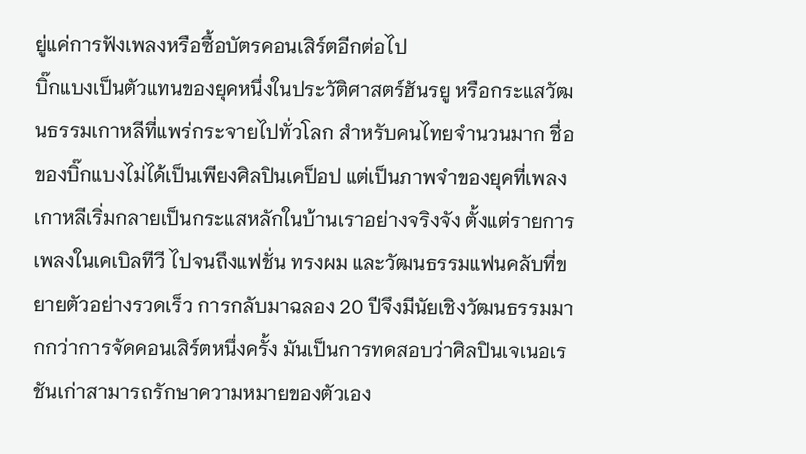ยู่แค่การฟังเพลงหรือซื้อบัตรคอนเสิร์ตอีกต่อไป
บิ๊กแบงเป็นตัวแทนของยุคหนึ่งในประวัติศาสตร์ฮันรยู หรือกระแสวัฒนธรรมเกาหลีที่แพร่กระจายไปทั่วโลก สำหรับคนไทยจำนวนมาก ชื่อของบิ๊กแบงไม่ได้เป็นเพียงศิลปินเคป็อป แต่เป็นภาพจำของยุคที่เพลงเกาหลีเริ่มกลายเป็นกระแสหลักในบ้านเราอย่างจริงจัง ตั้งแต่รายการเพลงในเคเบิลทีวี ไปจนถึงแฟชั่น ทรงผม และวัฒนธรรมแฟนคลับที่ขยายตัวอย่างรวดเร็ว การกลับมาฉลอง 20 ปีจึงมีนัยเชิงวัฒนธรรมมากกว่าการจัดคอนเสิร์ตหนึ่งครั้ง มันเป็นการทดสอบว่าศิลปินเจเนอเรชันเก่าสามารถรักษาความหมายของตัวเอง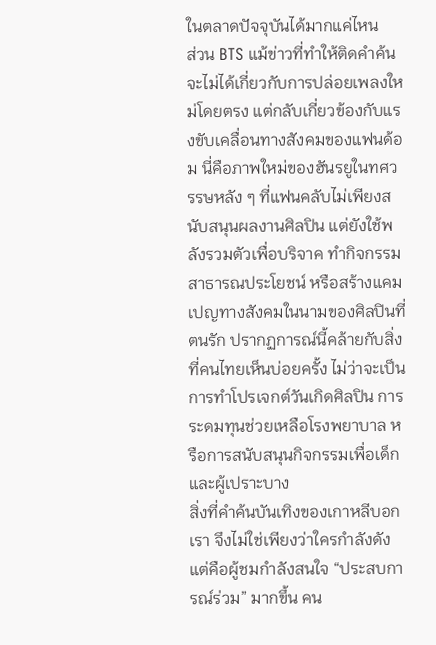ในตลาดปัจจุบันได้มากแค่ไหน
ส่วน BTS แม้ข่าวที่ทำให้ติดคำค้นจะไม่ได้เกี่ยวกับการปล่อยเพลงใหม่โดยตรง แต่กลับเกี่ยวข้องกับแรงขับเคลื่อนทางสังคมของแฟนด้อม นี่คือภาพใหม่ของฮันรยูในทศวรรษหลัง ๆ ที่แฟนคลับไม่เพียงสนับสนุนผลงานศิลปิน แต่ยังใช้พลังรวมตัวเพื่อบริจาค ทำกิจกรรมสาธารณประโยชน์ หรือสร้างแคมเปญทางสังคมในนามของศิลปินที่ตนรัก ปรากฏการณ์นี้คล้ายกับสิ่งที่คนไทยเห็นบ่อยครั้ง ไม่ว่าจะเป็นการทำโปรเจกต์วันเกิดศิลปิน การระดมทุนช่วยเหลือโรงพยาบาล หรือการสนับสนุนกิจกรรมเพื่อเด็กและผู้เปราะบาง
สิ่งที่คำค้นบันเทิงของเกาหลีบอกเรา จึงไม่ใช่เพียงว่าใครกำลังดัง แต่คือผู้ชมกำลังสนใจ “ประสบการณ์ร่วม” มากขึ้น คน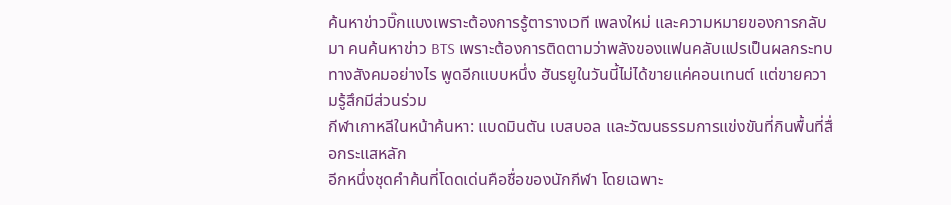ค้นหาข่าวบิ๊กแบงเพราะต้องการรู้ตารางเวที เพลงใหม่ และความหมายของการกลับมา คนค้นหาข่าว BTS เพราะต้องการติดตามว่าพลังของแฟนคลับแปรเป็นผลกระทบทางสังคมอย่างไร พูดอีกแบบหนึ่ง ฮันรยูในวันนี้ไม่ได้ขายแค่คอนเทนต์ แต่ขายความรู้สึกมีส่วนร่วม
กีฬาเกาหลีในหน้าค้นหา: แบดมินตัน เบสบอล และวัฒนธรรมการแข่งขันที่กินพื้นที่สื่อกระแสหลัก
อีกหนึ่งชุดคำค้นที่โดดเด่นคือชื่อของนักกีฬา โดยเฉพาะ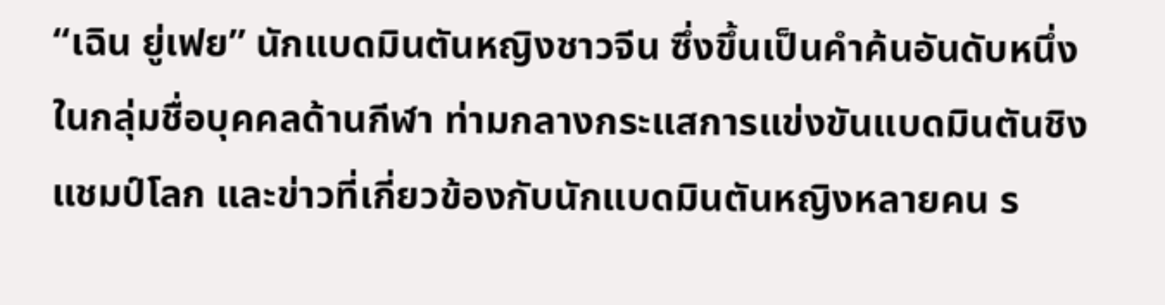“เฉิน ยู่เฟย” นักแบดมินตันหญิงชาวจีน ซึ่งขึ้นเป็นคำค้นอันดับหนึ่งในกลุ่มชื่อบุคคลด้านกีฬา ท่ามกลางกระแสการแข่งขันแบดมินตันชิงแชมป์โลก และข่าวที่เกี่ยวข้องกับนักแบดมินตันหญิงหลายคน ร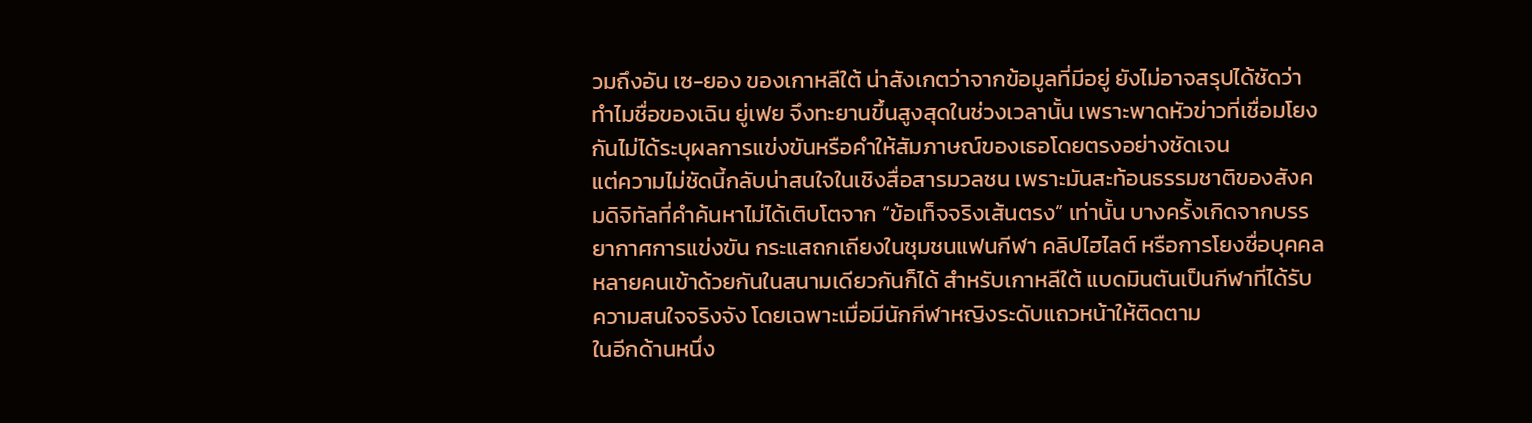วมถึงอัน เซ-ยอง ของเกาหลีใต้ น่าสังเกตว่าจากข้อมูลที่มีอยู่ ยังไม่อาจสรุปได้ชัดว่าทำไมชื่อของเฉิน ยู่เฟย จึงทะยานขึ้นสูงสุดในช่วงเวลานั้น เพราะพาดหัวข่าวที่เชื่อมโยงกันไม่ได้ระบุผลการแข่งขันหรือคำให้สัมภาษณ์ของเธอโดยตรงอย่างชัดเจน
แต่ความไม่ชัดนี้กลับน่าสนใจในเชิงสื่อสารมวลชน เพราะมันสะท้อนธรรมชาติของสังคมดิจิทัลที่คำค้นหาไม่ได้เติบโตจาก “ข้อเท็จจริงเส้นตรง” เท่านั้น บางครั้งเกิดจากบรรยากาศการแข่งขัน กระแสถกเถียงในชุมชนแฟนกีฬา คลิปไฮไลต์ หรือการโยงชื่อบุคคลหลายคนเข้าด้วยกันในสนามเดียวกันก็ได้ สำหรับเกาหลีใต้ แบดมินตันเป็นกีฬาที่ได้รับความสนใจจริงจัง โดยเฉพาะเมื่อมีนักกีฬาหญิงระดับแถวหน้าให้ติดตาม
ในอีกด้านหนึ่ง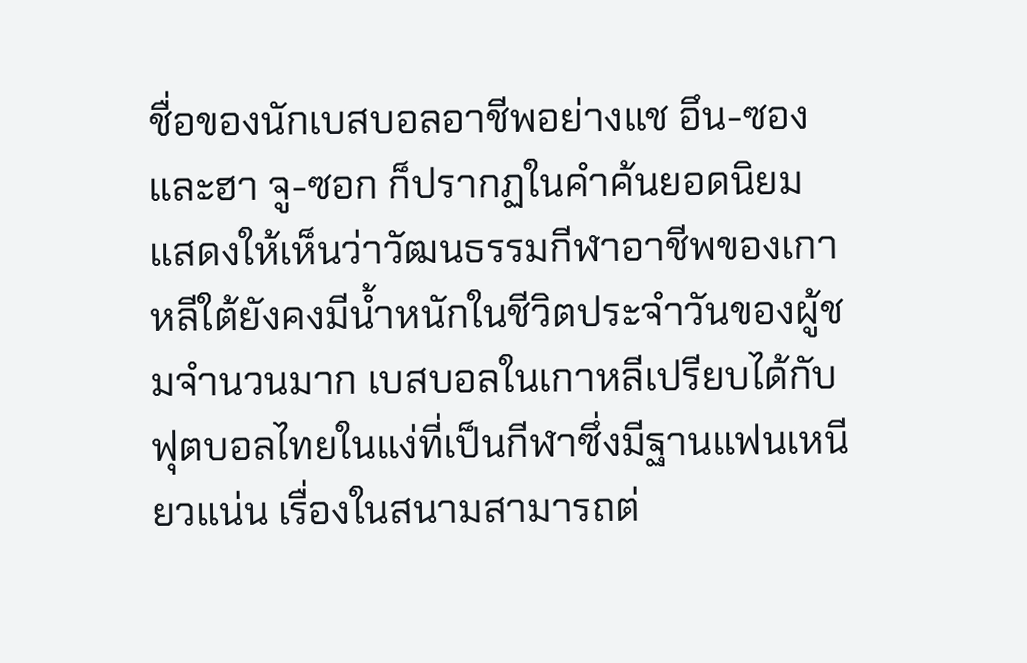ชื่อของนักเบสบอลอาชีพอย่างแช อึน-ซอง และฮา จู-ซอก ก็ปรากฏในคำค้นยอดนิยม แสดงให้เห็นว่าวัฒนธรรมกีฬาอาชีพของเกาหลีใต้ยังคงมีน้ำหนักในชีวิตประจำวันของผู้ชมจำนวนมาก เบสบอลในเกาหลีเปรียบได้กับฟุตบอลไทยในแง่ที่เป็นกีฬาซึ่งมีฐานแฟนเหนียวแน่น เรื่องในสนามสามารถต่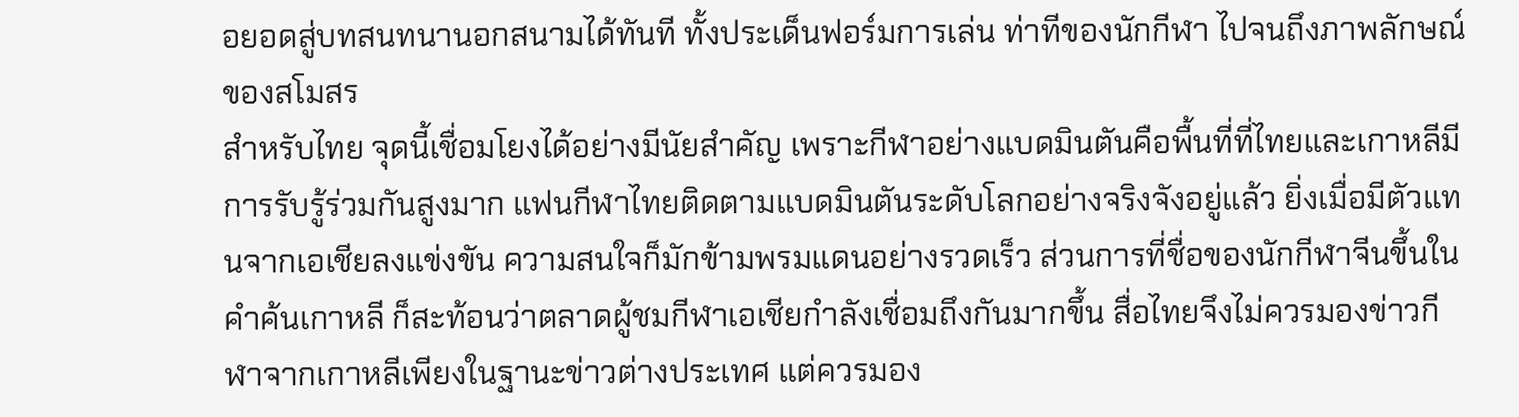อยอดสู่บทสนทนานอกสนามได้ทันที ทั้งประเด็นฟอร์มการเล่น ท่าทีของนักกีฬา ไปจนถึงภาพลักษณ์ของสโมสร
สำหรับไทย จุดนี้เชื่อมโยงได้อย่างมีนัยสำคัญ เพราะกีฬาอย่างแบดมินตันคือพื้นที่ที่ไทยและเกาหลีมีการรับรู้ร่วมกันสูงมาก แฟนกีฬาไทยติดตามแบดมินตันระดับโลกอย่างจริงจังอยู่แล้ว ยิ่งเมื่อมีตัวแทนจากเอเชียลงแข่งขัน ความสนใจก็มักข้ามพรมแดนอย่างรวดเร็ว ส่วนการที่ชื่อของนักกีฬาจีนขึ้นในคำค้นเกาหลี ก็สะท้อนว่าตลาดผู้ชมกีฬาเอเชียกำลังเชื่อมถึงกันมากขึ้น สื่อไทยจึงไม่ควรมองข่าวกีฬาจากเกาหลีเพียงในฐานะข่าวต่างประเทศ แต่ควรมอง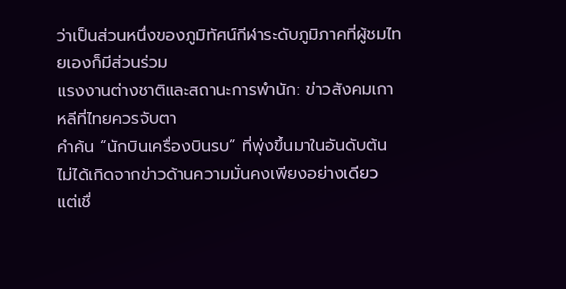ว่าเป็นส่วนหนึ่งของภูมิทัศน์กีฬาระดับภูมิภาคที่ผู้ชมไทยเองก็มีส่วนร่วม
แรงงานต่างชาติและสถานะการพำนัก: ข่าวสังคมเกาหลีที่ไทยควรจับตา
คำค้น “นักบินเครื่องบินรบ” ที่พุ่งขึ้นมาในอันดับต้น ไม่ได้เกิดจากข่าวด้านความมั่นคงเพียงอย่างเดียว แต่เชื่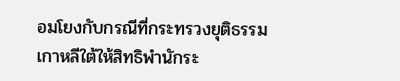อมโยงกับกรณีที่กระทรวงยุติธรรมเกาหลีใต้ให้สิทธิพำนักระ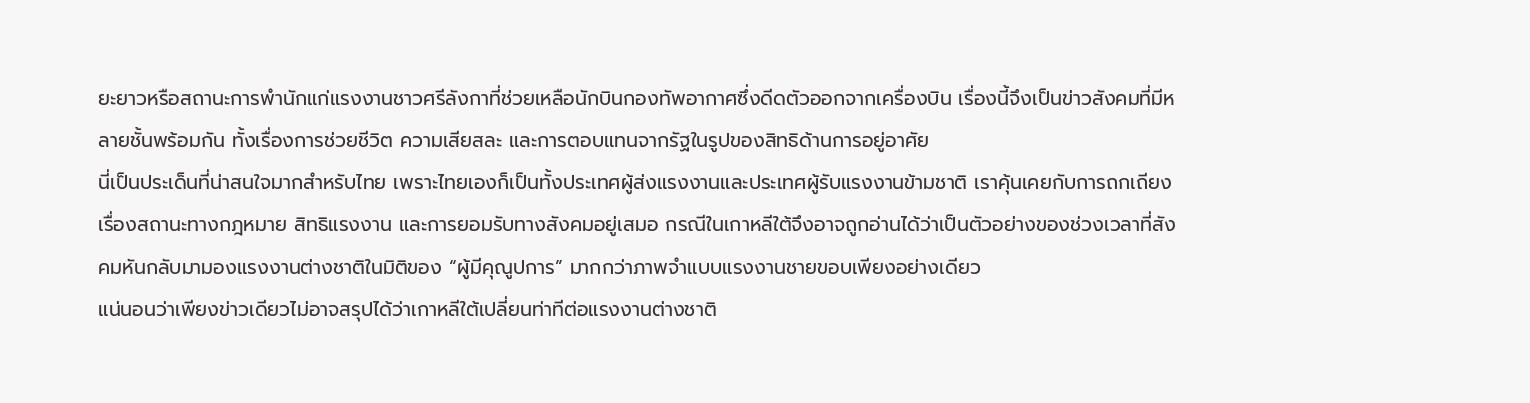ยะยาวหรือสถานะการพำนักแก่แรงงานชาวศรีลังกาที่ช่วยเหลือนักบินกองทัพอากาศซึ่งดีดตัวออกจากเครื่องบิน เรื่องนี้จึงเป็นข่าวสังคมที่มีหลายชั้นพร้อมกัน ทั้งเรื่องการช่วยชีวิต ความเสียสละ และการตอบแทนจากรัฐในรูปของสิทธิด้านการอยู่อาศัย
นี่เป็นประเด็นที่น่าสนใจมากสำหรับไทย เพราะไทยเองก็เป็นทั้งประเทศผู้ส่งแรงงานและประเทศผู้รับแรงงานข้ามชาติ เราคุ้นเคยกับการถกเถียงเรื่องสถานะทางกฎหมาย สิทธิแรงงาน และการยอมรับทางสังคมอยู่เสมอ กรณีในเกาหลีใต้จึงอาจถูกอ่านได้ว่าเป็นตัวอย่างของช่วงเวลาที่สังคมหันกลับมามองแรงงานต่างชาติในมิติของ “ผู้มีคุณูปการ” มากกว่าภาพจำแบบแรงงานชายขอบเพียงอย่างเดียว
แน่นอนว่าเพียงข่าวเดียวไม่อาจสรุปได้ว่าเกาหลีใต้เปลี่ยนท่าทีต่อแรงงานต่างชาติ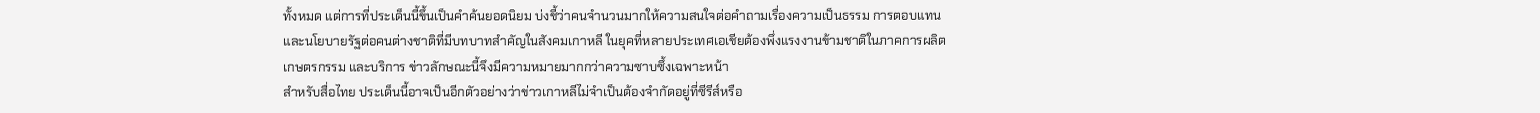ทั้งหมด แต่การที่ประเด็นนี้ขึ้นเป็นคำค้นยอดนิยม บ่งชี้ว่าคนจำนวนมากให้ความสนใจต่อคำถามเรื่องความเป็นธรรม การตอบแทน และนโยบายรัฐต่อคนต่างชาติที่มีบทบาทสำคัญในสังคมเกาหลี ในยุคที่หลายประเทศเอเชียต้องพึ่งแรงงานข้ามชาติในภาคการผลิต เกษตรกรรม และบริการ ข่าวลักษณะนี้จึงมีความหมายมากกว่าความซาบซึ้งเฉพาะหน้า
สำหรับสื่อไทย ประเด็นนี้อาจเป็นอีกตัวอย่างว่าข่าวเกาหลีไม่จำเป็นต้องจำกัดอยู่ที่ซีรีส์หรือ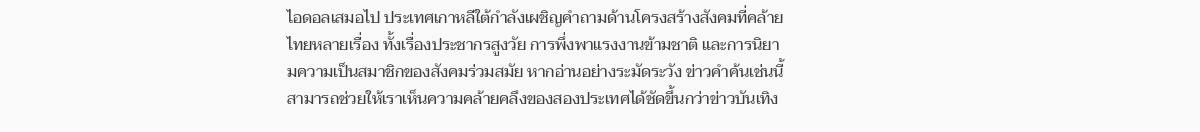ไอดอลเสมอไป ประเทศเกาหลีใต้กำลังเผชิญคำถามด้านโครงสร้างสังคมที่คล้ายไทยหลายเรื่อง ทั้งเรื่องประชากรสูงวัย การพึ่งพาแรงงานข้ามชาติ และการนิยามความเป็นสมาชิกของสังคมร่วมสมัย หากอ่านอย่างระมัดระวัง ข่าวคำค้นเช่นนี้สามารถช่วยให้เราเห็นความคล้ายคลึงของสองประเทศได้ชัดขึ้นกว่าข่าวบันเทิง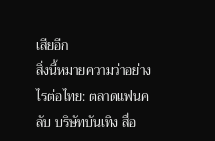เสียอีก
สิ่งนี้หมายความว่าอย่างไรต่อไทย: ตลาดแฟนคลับ บริษัทบันเทิง สื่อ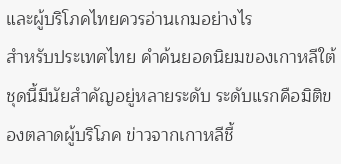และผู้บริโภคไทยควรอ่านเกมอย่างไร
สำหรับประเทศไทย คำค้นยอดนิยมของเกาหลีใต้ชุดนี้มีนัยสำคัญอยู่หลายระดับ ระดับแรกคือมิติของตลาดผู้บริโภค ข่าวจากเกาหลีชี้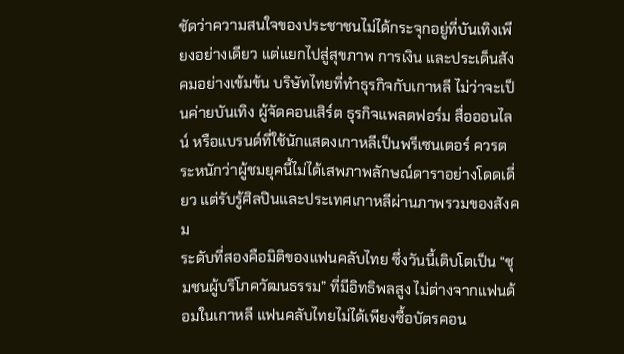ชัดว่าความสนใจของประชาชนไม่ได้กระจุกอยู่ที่บันเทิงเพียงอย่างเดียว แต่แยกไปสู่สุขภาพ การเงิน และประเด็นสังคมอย่างเข้มข้น บริษัทไทยที่ทำธุรกิจกับเกาหลี ไม่ว่าจะเป็นค่ายบันเทิง ผู้จัดคอนเสิร์ต ธุรกิจแพลตฟอร์ม สื่อออนไลน์ หรือแบรนด์ที่ใช้นักแสดงเกาหลีเป็นพรีเซนเตอร์ ควรตระหนักว่าผู้ชมยุคนี้ไม่ได้เสพภาพลักษณ์ดาราอย่างโดดเดี่ยว แต่รับรู้ศิลปินและประเทศเกาหลีผ่านภาพรวมของสังคม
ระดับที่สองคือมิติของแฟนคลับไทย ซึ่งวันนี้เติบโตเป็น “ชุมชนผู้บริโภควัฒนธรรม” ที่มีอิทธิพลสูง ไม่ต่างจากแฟนด้อมในเกาหลี แฟนคลับไทยไม่ได้เพียงซื้อบัตรคอน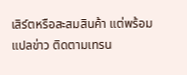เสิร์ตหรือสะสมสินค้า แต่พร้อมแปลข่าว ติดตามเทรน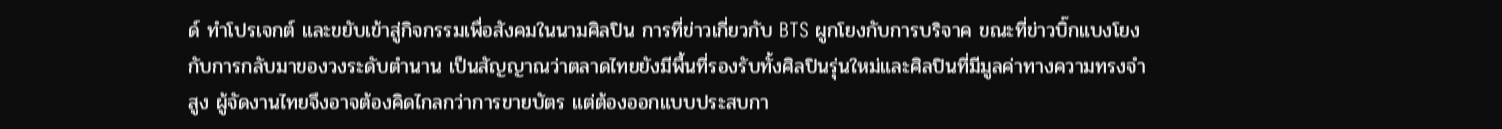ด์ ทำโปรเจกต์ และขยับเข้าสู่กิจกรรมเพื่อสังคมในนามศิลปิน การที่ข่าวเกี่ยวกับ BTS ผูกโยงกับการบริจาค ขณะที่ข่าวบิ๊กแบงโยงกับการกลับมาของวงระดับตำนาน เป็นสัญญาณว่าตลาดไทยยังมีพื้นที่รองรับทั้งศิลปินรุ่นใหม่และศิลปินที่มีมูลค่าทางความทรงจำสูง ผู้จัดงานไทยจึงอาจต้องคิดไกลกว่าการขายบัตร แต่ต้องออกแบบประสบกา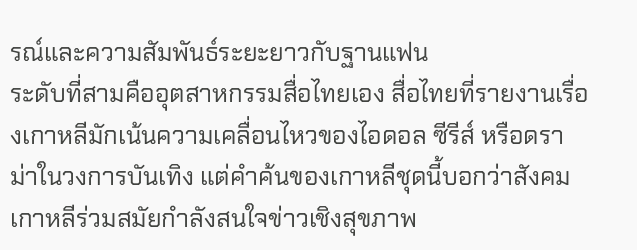รณ์และความสัมพันธ์ระยะยาวกับฐานแฟน
ระดับที่สามคืออุตสาหกรรมสื่อไทยเอง สื่อไทยที่รายงานเรื่องเกาหลีมักเน้นความเคลื่อนไหวของไอดอล ซีรีส์ หรือดราม่าในวงการบันเทิง แต่คำค้นของเกาหลีชุดนี้บอกว่าสังคมเกาหลีร่วมสมัยกำลังสนใจข่าวเชิงสุขภาพ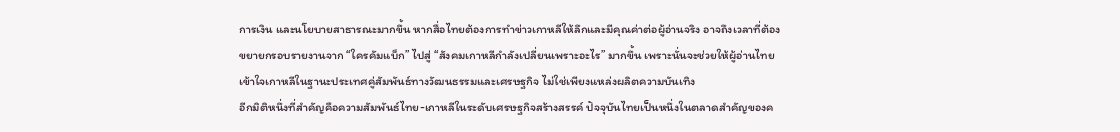การเงิน และนโยบายสาธารณะมากขึ้น หากสื่อไทยต้องการทำข่าวเกาหลีให้ลึกและมีคุณค่าต่อผู้อ่านจริง อาจถึงเวลาที่ต้องขยายกรอบรายงานจาก “ใครคัมแบ็ก” ไปสู่ “สังคมเกาหลีกำลังเปลี่ยนเพราะอะไร” มากขึ้น เพราะนั่นจะช่วยให้ผู้อ่านไทยเข้าใจเกาหลีในฐานะประเทศคู่สัมพันธ์ทางวัฒนธรรมและเศรษฐกิจ ไม่ใช่เพียงแหล่งผลิตความบันเทิง
อีกมิติหนึ่งที่สำคัญคือความสัมพันธ์ไทย-เกาหลีในระดับเศรษฐกิจสร้างสรรค์ ปัจจุบันไทยเป็นหนึ่งในตลาดสำคัญของค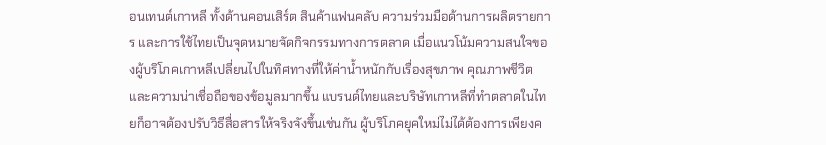อนเทนต์เกาหลี ทั้งด้านคอนเสิร์ต สินค้าแฟนคลับ ความร่วมมือด้านการผลิตรายการ และการใช้ไทยเป็นจุดหมายจัดกิจกรรมทางการตลาด เมื่อแนวโน้มความสนใจของผู้บริโภคเกาหลีเปลี่ยนไปในทิศทางที่ให้ค่าน้ำหนักกับเรื่องสุขภาพ คุณภาพชีวิต และความน่าเชื่อถือของข้อมูลมากขึ้น แบรนด์ไทยและบริษัทเกาหลีที่ทำตลาดในไทยก็อาจต้องปรับวิธีสื่อสารให้จริงจังขึ้นเช่นกัน ผู้บริโภคยุคใหม่ไม่ได้ต้องการเพียงค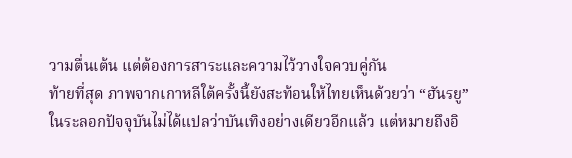วามตื่นเต้น แต่ต้องการสาระและความไว้วางใจควบคู่กัน
ท้ายที่สุด ภาพจากเกาหลีใต้ครั้งนี้ยังสะท้อนให้ไทยเห็นด้วยว่า “ฮันรยู” ในระลอกปัจจุบันไม่ได้แปลว่าบันเทิงอย่างเดียวอีกแล้ว แต่หมายถึงอิ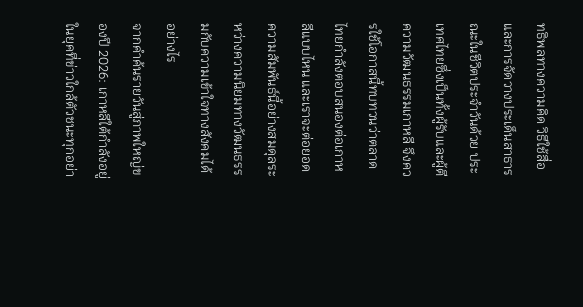ทธิพลทางความคิด วิธีใช้สื่อ และการจัดวางประเด็นสาธารณะในชีวิตประจำวันด้วย ประเทศไทยซึ่งเป็นทั้งผู้รับและผู้ตีความวัฒนธรรมเกาหลี จึงควรใช้โอกาสนี้ทบทวนว่าตลาดไทยกำลังตอบสนองต่อเกาหลีแบบไหน และเราจะต่อยอดความสัมพันธ์นี้อย่างสมดุลระหว่างความนิยมทางวัฒนธรรมกับความเข้าใจทางสังคมได้อย่างไร
จากคำค้นรายวันสู่ภาพใหญ่ของปี 2026: เกาหลีใต้กำลังอยู่ในยุคที่ข่าวใกล้ตัวชนะทุกอย่า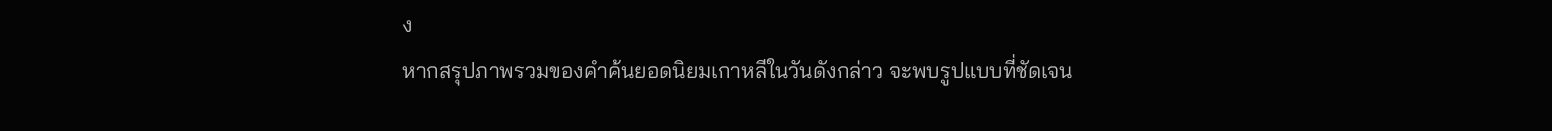ง
หากสรุปภาพรวมของคำค้นยอดนิยมเกาหลีในวันดังกล่าว จะพบรูปแบบที่ชัดเจน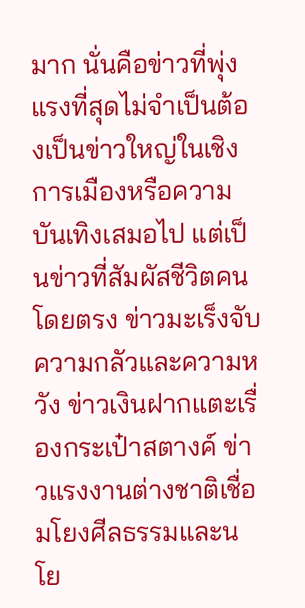มาก นั่นคือข่าวที่พุ่งแรงที่สุดไม่จำเป็นต้องเป็นข่าวใหญ่ในเชิงการเมืองหรือความบันเทิงเสมอไป แต่เป็นข่าวที่สัมผัสชีวิตคนโดยตรง ข่าวมะเร็งจับความกลัวและความหวัง ข่าวเงินฝากแตะเรื่องกระเป๋าสตางค์ ข่าวแรงงานต่างชาติเชื่อมโยงศีลธรรมและนโย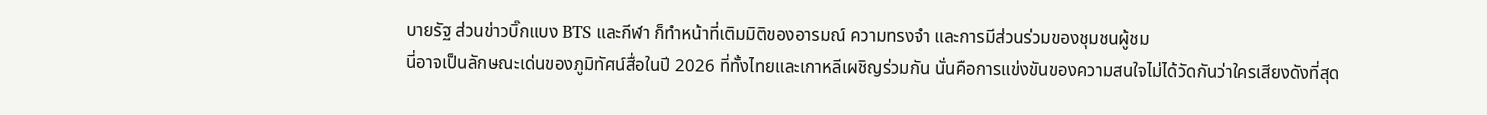บายรัฐ ส่วนข่าวบิ๊กแบง BTS และกีฬา ก็ทำหน้าที่เติมมิติของอารมณ์ ความทรงจำ และการมีส่วนร่วมของชุมชนผู้ชม
นี่อาจเป็นลักษณะเด่นของภูมิทัศน์สื่อในปี 2026 ที่ทั้งไทยและเกาหลีเผชิญร่วมกัน นั่นคือการแข่งขันของความสนใจไม่ได้วัดกันว่าใครเสียงดังที่สุด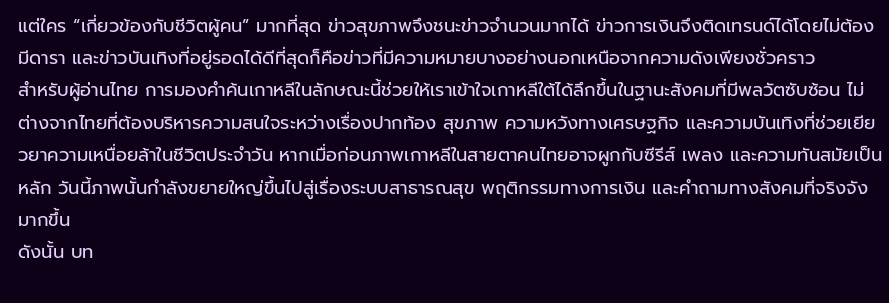แต่ใคร “เกี่ยวข้องกับชีวิตผู้คน” มากที่สุด ข่าวสุขภาพจึงชนะข่าวจำนวนมากได้ ข่าวการเงินจึงติดเทรนด์ได้โดยไม่ต้องมีดารา และข่าวบันเทิงที่อยู่รอดได้ดีที่สุดก็คือข่าวที่มีความหมายบางอย่างนอกเหนือจากความดังเพียงชั่วคราว
สำหรับผู้อ่านไทย การมองคำค้นเกาหลีในลักษณะนี้ช่วยให้เราเข้าใจเกาหลีใต้ได้ลึกขึ้นในฐานะสังคมที่มีพลวัตซับซ้อน ไม่ต่างจากไทยที่ต้องบริหารความสนใจระหว่างเรื่องปากท้อง สุขภาพ ความหวังทางเศรษฐกิจ และความบันเทิงที่ช่วยเยียวยาความเหนื่อยล้าในชีวิตประจำวัน หากเมื่อก่อนภาพเกาหลีในสายตาคนไทยอาจผูกกับซีรีส์ เพลง และความทันสมัยเป็นหลัก วันนี้ภาพนั้นกำลังขยายใหญ่ขึ้นไปสู่เรื่องระบบสาธารณสุข พฤติกรรมทางการเงิน และคำถามทางสังคมที่จริงจังมากขึ้น
ดังนั้น บท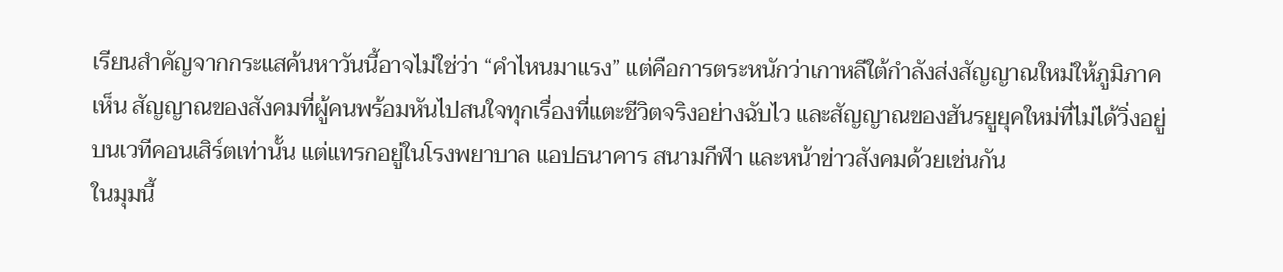เรียนสำคัญจากกระแสค้นหาวันนี้อาจไม่ใช่ว่า “คำไหนมาแรง” แต่คือการตระหนักว่าเกาหลีใต้กำลังส่งสัญญาณใหม่ให้ภูมิภาคเห็น สัญญาณของสังคมที่ผู้คนพร้อมหันไปสนใจทุกเรื่องที่แตะชีวิตจริงอย่างฉับไว และสัญญาณของฮันรยูยุคใหม่ที่ไม่ได้วิ่งอยู่บนเวทีคอนเสิร์ตเท่านั้น แต่แทรกอยู่ในโรงพยาบาล แอปธนาคาร สนามกีฬา และหน้าข่าวสังคมด้วยเช่นกัน
ในมุมนี้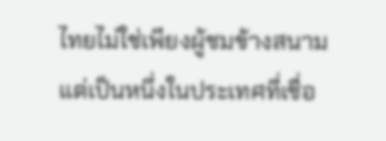ไทยไม่ใช่เพียงผู้ชมข้างสนาม แต่เป็นหนึ่งในประเทศที่เชื่อ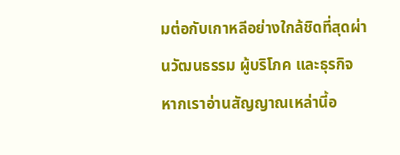มต่อกับเกาหลีอย่างใกล้ชิดที่สุดผ่านวัฒนธรรม ผู้บริโภค และธุรกิจ หากเราอ่านสัญญาณเหล่านี้อ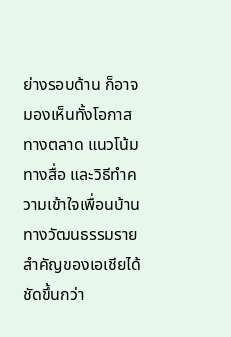ย่างรอบด้าน ก็อาจมองเห็นทั้งโอกาสทางตลาด แนวโน้มทางสื่อ และวิธีทำความเข้าใจเพื่อนบ้านทางวัฒนธรรมรายสำคัญของเอเชียได้ชัดขึ้นกว่า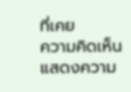ที่เคย
ความคิดเห็น
แสดงความ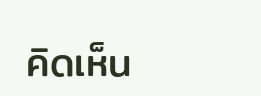คิดเห็น